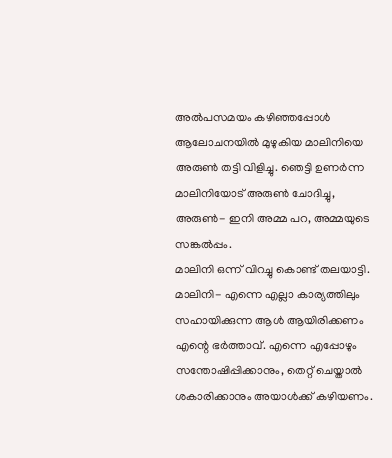അൽപസമയം കഴിഞ്ഞപ്പോൾ ആലോചനയിൽ മുഴുകിയ മാലിനിയെ അരുൺ തട്ടി വിളിച്ചു. ഞെട്ടി ഉണർന്ന മാലിനിയോട് അരുൺ ചോദിച്ചു,
അരുൺ- ഇനി അമ്മ പറ, അമ്മയുടെ സങ്കൽപ്പം.
മാലിനി ഒന്ന് വിറച്ചു കൊണ്ട് തലയാട്ടി.
മാലിനി- എന്നെ എല്ലാ കാര്യത്തിലും സഹായിക്കുന്ന ആൾ ആയിരിക്കണം എന്റെ ഭർത്താവ്. എന്നെ എപ്പോഴും സന്തോഷിപ്പിക്കാനും, തെറ്റ് ചെയ്താൽ ശകാരിക്കാനും അയാൾക്ക് കഴിയണം.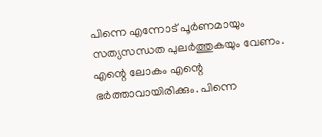പിന്നെ എന്നോട് പൂർണമായും സത്യസന്ധത പുലർത്തുകയും വേണം. എന്റെ ലോകം എന്റെ ഭർത്താവായിരിക്കും. പിന്നെ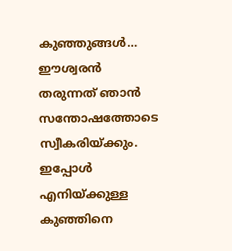കുഞ്ഞുങ്ങൾ… ഈശ്വരൻ തരുന്നത് ഞാൻ സന്തോഷത്തോടെ സ്വീകരിയ്ക്കും. ഇപ്പോൾ എനിയ്ക്കുള്ള കുഞ്ഞിനെ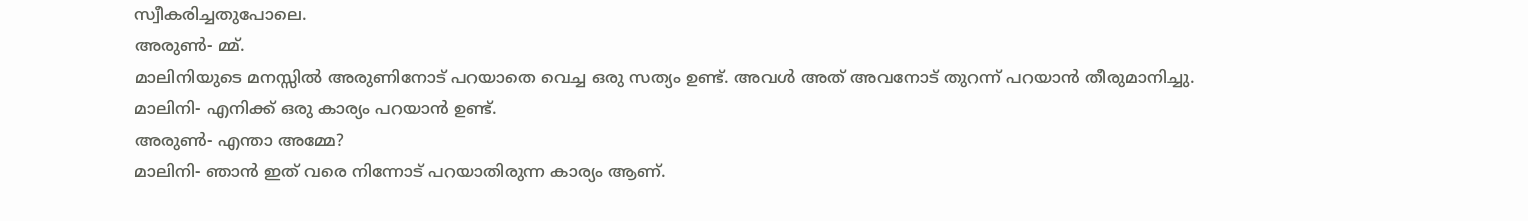സ്വീകരിച്ചതുപോലെ.
അരുൺ- മ്മ്.
മാലിനിയുടെ മനസ്സിൽ അരുണിനോട് പറയാതെ വെച്ച ഒരു സത്യം ഉണ്ട്. അവൾ അത് അവനോട് തുറന്ന് പറയാൻ തീരുമാനിച്ചു.
മാലിനി- എനിക്ക് ഒരു കാര്യം പറയാൻ ഉണ്ട്.
അരുൺ- എന്താ അമ്മേ?
മാലിനി- ഞാൻ ഇത് വരെ നിന്നോട് പറയാതിരുന്ന കാര്യം ആണ്.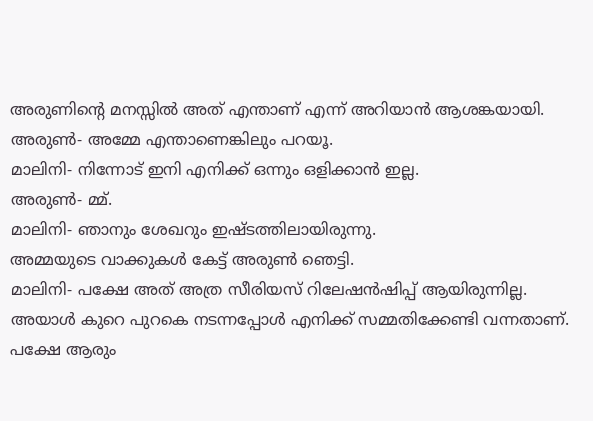അരുണിന്റെ മനസ്സിൽ അത് എന്താണ് എന്ന് അറിയാൻ ആശങ്കയായി.
അരുൺ- അമ്മേ എന്താണെങ്കിലും പറയൂ.
മാലിനി- നിന്നോട് ഇനി എനിക്ക് ഒന്നും ഒളിക്കാൻ ഇല്ല.
അരുൺ- മ്മ്.
മാലിനി- ഞാനും ശേഖറും ഇഷ്ടത്തിലായിരുന്നു.
അമ്മയുടെ വാക്കുകൾ കേട്ട് അരുൺ ഞെട്ടി.
മാലിനി- പക്ഷേ അത് അത്ര സീരിയസ് റിലേഷൻഷിപ്പ് ആയിരുന്നില്ല. അയാൾ കുറെ പുറകെ നടന്നപ്പോൾ എനിക്ക് സമ്മതിക്കേണ്ടി വന്നതാണ്. പക്ഷേ ആരും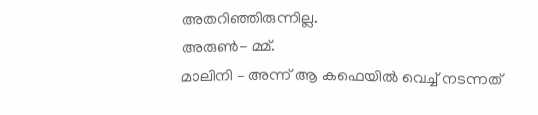അതറിഞ്ഞിരുന്നില്ല.
അരുൺ- മ്മ്.
മാലിനി – അന്ന് ആ കഫെയിൽ വെച്ച് നടന്നത്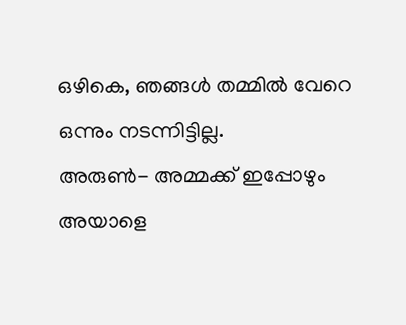ഒഴികെ, ഞങ്ങൾ തമ്മിൽ വേറെ ഒന്നും നടന്നിട്ടില്ല.
അരുൺ- അമ്മക്ക് ഇപ്പോഴും അയാളെ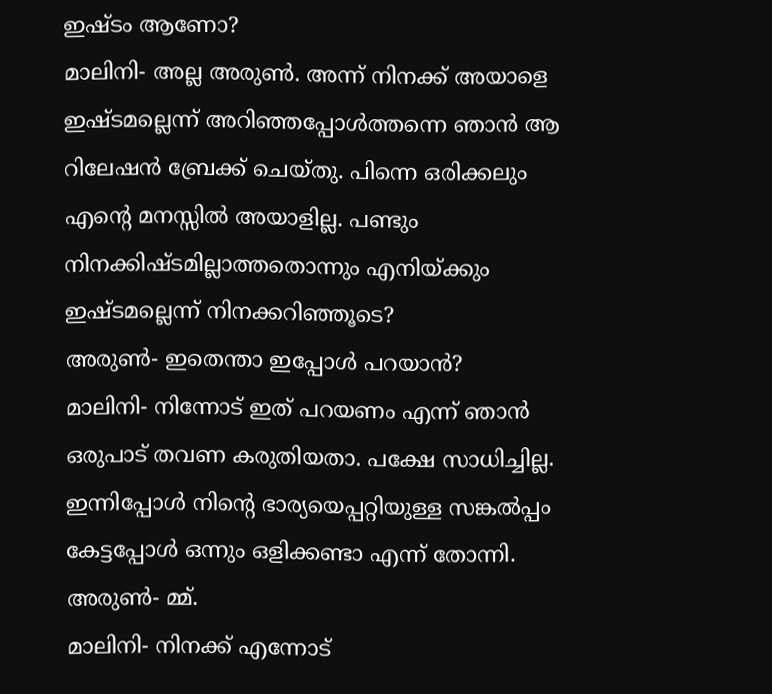ഇഷ്ടം ആണോ?
മാലിനി- അല്ല അരുൺ. അന്ന് നിനക്ക് അയാളെ ഇഷ്ടമല്ലെന്ന് അറിഞ്ഞപ്പോൾത്തന്നെ ഞാൻ ആ റിലേഷൻ ബ്രേക്ക് ചെയ്തു. പിന്നെ ഒരിക്കലും എന്റെ മനസ്സിൽ അയാളില്ല. പണ്ടും നിനക്കിഷ്ടമില്ലാത്തതൊന്നും എനിയ്ക്കും ഇഷ്ടമല്ലെന്ന് നിനക്കറിഞ്ഞൂടെ?
അരുൺ- ഇതെന്താ ഇപ്പോൾ പറയാൻ?
മാലിനി- നിന്നോട് ഇത് പറയണം എന്ന് ഞാൻ ഒരുപാട് തവണ കരുതിയതാ. പക്ഷേ സാധിച്ചില്ല. ഇന്നിപ്പോൾ നിന്റെ ഭാര്യയെപ്പറ്റിയുള്ള സങ്കൽപ്പം കേട്ടപ്പോൾ ഒന്നും ഒളിക്കണ്ടാ എന്ന് തോന്നി.
അരുൺ- മ്മ്.
മാലിനി- നിനക്ക് എന്നോട്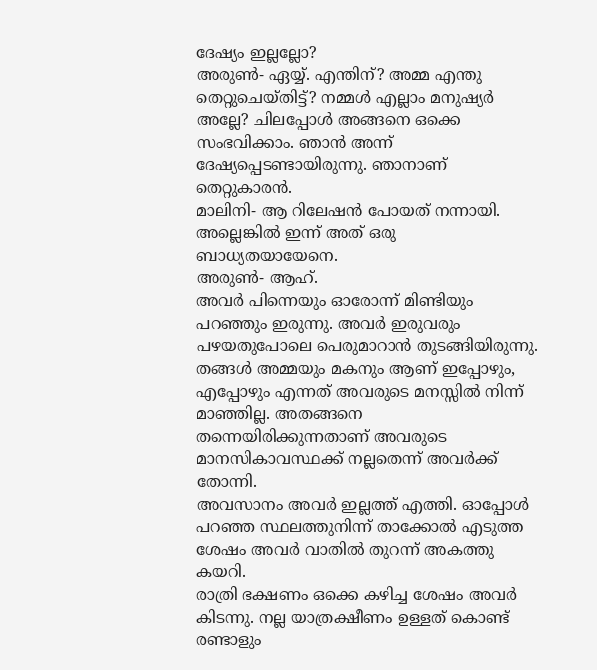ദേഷ്യം ഇല്ലല്ലോ?
അരുൺ- ഏയ്യ്. എന്തിന്? അമ്മ എന്തു തെറ്റുചെയ്തിട്ട്? നമ്മൾ എല്ലാം മനുഷ്യർ അല്ലേ? ചിലപ്പോൾ അങ്ങനെ ഒക്കെ സംഭവിക്കാം. ഞാൻ അന്ന് ദേഷ്യപ്പെടണ്ടായിരുന്നു. ഞാനാണ് തെറ്റുകാരൻ.
മാലിനി- ആ റിലേഷൻ പോയത് നന്നായി. അല്ലെങ്കിൽ ഇന്ന് അത് ഒരു ബാധ്യതയായേനെ.
അരുൺ- ആഹ്.
അവർ പിന്നെയും ഓരോന്ന് മിണ്ടിയും പറഞ്ഞും ഇരുന്നു. അവർ ഇരുവരും പഴയതുപോലെ പെരുമാറാൻ തുടങ്ങിയിരുന്നു. തങ്ങൾ അമ്മയും മകനും ആണ് ഇപ്പോഴും, എപ്പോഴും എന്നത് അവരുടെ മനസ്സിൽ നിന്ന് മാഞ്ഞില്ല. അതങ്ങനെ തന്നെയിരിക്കുന്നതാണ് അവരുടെ മാനസികാവസ്ഥക്ക് നല്ലതെന്ന് അവർക്ക് തോന്നി.
അവസാനം അവർ ഇല്ലത്ത് എത്തി. ഓപ്പോൾ പറഞ്ഞ സ്ഥലത്തുനിന്ന് താക്കോൽ എടുത്ത ശേഷം അവർ വാതിൽ തുറന്ന് അകത്തു കയറി.
രാത്രി ഭക്ഷണം ഒക്കെ കഴിച്ച ശേഷം അവർ കിടന്നു. നല്ല യാത്രക്ഷീണം ഉള്ളത് കൊണ്ട് രണ്ടാളും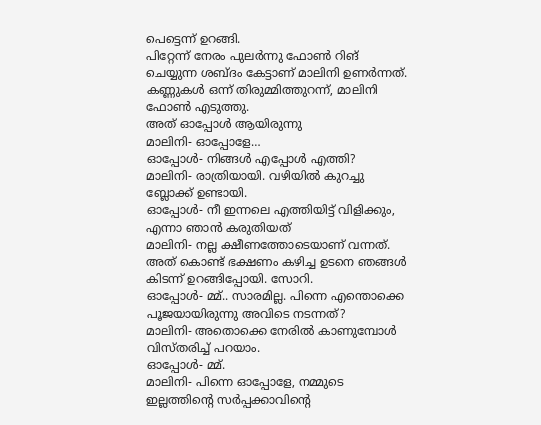പെട്ടെന്ന് ഉറങ്ങി.
പിറ്റേന്ന് നേരം പുലർന്നു ഫോൺ റിങ് ചെയ്യുന്ന ശബ്ദം കേട്ടാണ് മാലിനി ഉണർന്നത്. കണ്ണുകൾ ഒന്ന് തിരുമ്മിത്തുറന്ന്, മാലിനി ഫോൺ എടുത്തു.
അത് ഓപ്പോൾ ആയിരുന്നു
മാലിനി- ഓപ്പോളേ…
ഓപ്പോൾ- നിങ്ങൾ എപ്പോൾ എത്തി?
മാലിനി- രാത്രിയായി. വഴിയിൽ കുറച്ചു ബ്ലോക്ക് ഉണ്ടായി.
ഓപ്പോൾ- നീ ഇന്നലെ എത്തിയിട്ട് വിളിക്കും, എന്നാ ഞാൻ കരുതിയത്
മാലിനി- നല്ല ക്ഷീണത്തോടെയാണ് വന്നത്. അത് കൊണ്ട് ഭക്ഷണം കഴിച്ച ഉടനെ ഞങ്ങൾ കിടന്ന് ഉറങ്ങിപ്പോയി. സോറി.
ഓപ്പോൾ- മ്മ്.. സാരമില്ല. പിന്നെ എന്തൊക്കെ പൂജയായിരുന്നു അവിടെ നടന്നത്?
മാലിനി- അതൊക്കെ നേരിൽ കാണുമ്പോൾ വിസ്തരിച്ച് പറയാം.
ഓപ്പോൾ- മ്മ്.
മാലിനി- പിന്നെ ഓപ്പോളേ, നമ്മുടെ ഇല്ലത്തിന്റെ സർപ്പക്കാവിന്റെ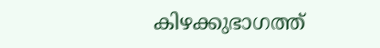കിഴക്കുഭാഗത്ത്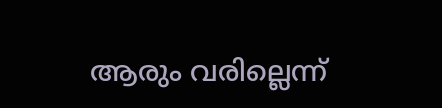ആരും വരില്ലെന്ന്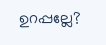ഉറപ്പല്ലേ?